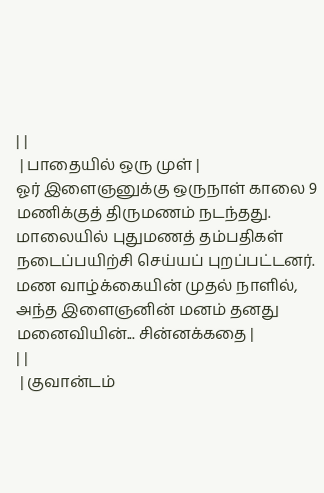| |
 | பாதையில் ஒரு முள் |
ஓர் இளைஞனுக்கு ஒருநாள் காலை 9 மணிக்குத் திருமணம் நடந்தது. மாலையில் புதுமணத் தம்பதிகள் நடைப்பயிற்சி செய்யப் புறப்பட்டனர். மண வாழ்க்கையின் முதல் நாளில், அந்த இளைஞனின் மனம் தனது மனைவியின்... சின்னக்கதை |
| |
 | குவான்டம்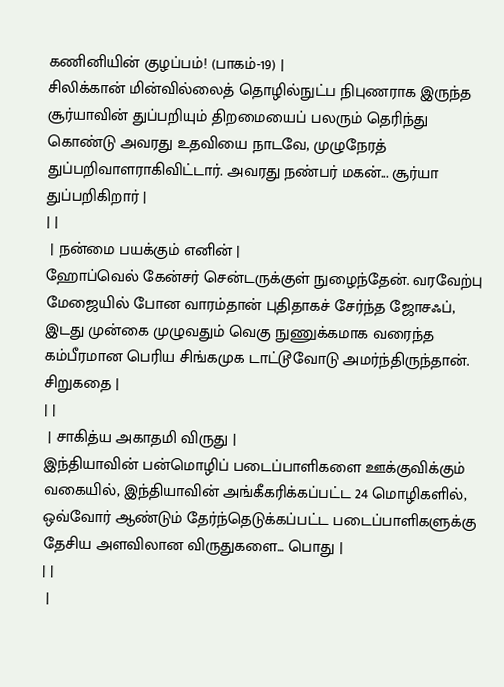கணினியின் குழப்பம்! (பாகம்-19) |
சிலிக்கான் மின்வில்லைத் தொழில்நுட்ப நிபுணராக இருந்த சூர்யாவின் துப்பறியும் திறமையைப் பலரும் தெரிந்து கொண்டு அவரது உதவியை நாடவே, முழுநேரத் துப்பறிவாளராகிவிட்டார். அவரது நண்பர் மகன்... சூர்யா துப்பறிகிறார் |
| |
 | நன்மை பயக்கும் எனின் |
ஹோப்வெல் கேன்சர் சென்டருக்குள் நுழைந்தேன். வரவேற்பு மேஜையில் போன வாரம்தான் புதிதாகச் சேர்ந்த ஜோசஃப், இடது முன்கை முழுவதும் வெகு நுணுக்கமாக வரைந்த கம்பீரமான பெரிய சிங்கமுக டாட்டூவோடு அமர்ந்திருந்தான். சிறுகதை |
| |
 | சாகித்ய அகாதமி விருது |
இந்தியாவின் பன்மொழிப் படைப்பாளிகளை ஊக்குவிக்கும் வகையில், இந்தியாவின் அங்கீகரிக்கப்பட்ட 24 மொழிகளில், ஒவ்வோர் ஆண்டும் தேர்ந்தெடுக்கப்பட்ட படைப்பாளிகளுக்கு தேசிய அளவிலான விருதுகளை... பொது |
| |
 |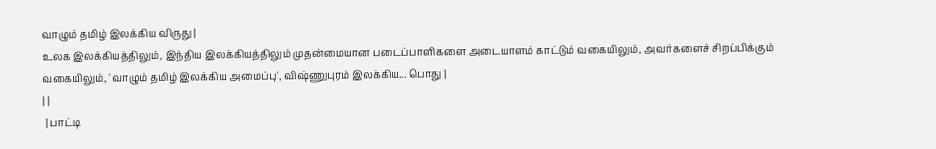வாழும் தமிழ் இலக்கிய விருது |
உலக இலக்கியத்திலும், இந்திய இலக்கியத்திலும் முதன்மையான படைப்பாளிகளை அடையாளம் காட்டும் வகையிலும், அவர்களைச் சிறப்பிக்கும் வகையிலும், 'வாழும் தமிழ் இலக்கிய அமைப்பு', விஷ்ணுபுரம் இலக்கிய... பொது |
| |
 | பாட்டி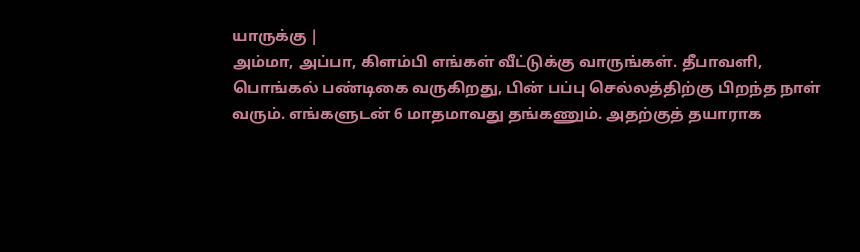யாருக்கு |
அம்மா, அப்பா, கிளம்பி எங்கள் வீட்டுக்கு வாருங்கள். தீபாவளி, பொங்கல் பண்டிகை வருகிறது, பின் பப்பு செல்லத்திற்கு பிறந்த நாள் வரும். எங்களுடன் 6 மாதமாவது தங்கணும். அதற்குத் தயாராக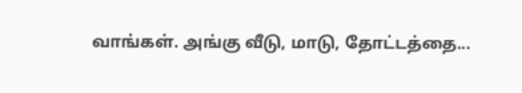வாங்கள். அங்கு வீடு, மாடு, தோட்டத்தை...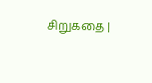சிறுகதை |